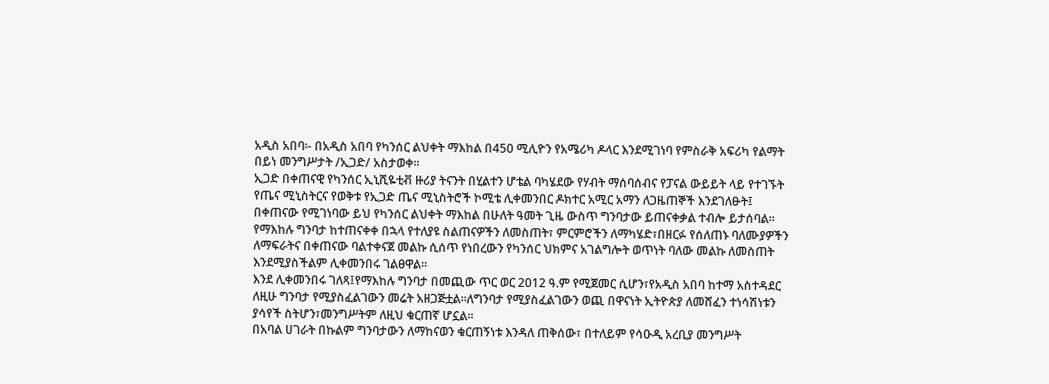አዲስ አበባ፡- በአዲስ አበባ የካንሰር ልህቀት ማእከል በ450 ሚሊዮን የአሜሪካ ዶላር እንደሚገነባ የምስራቅ አፍሪካ የልማት በይነ መንግሥታት /ኢጋድ/ አስታወቀ፡፡
ኢጋድ በቀጠናዊ የካንሰር ኢኒሺዬቲቭ ዙሪያ ትናንት በሂልተን ሆቴል ባካሄደው የሃብት ማሰባሰብና የፓናል ውይይት ላይ የተገኙት የጤና ሚኒስትርና የወቅቱ የኢጋድ ጤና ሚኒስትሮች ኮሚቴ ሊቀመንበር ዶክተር አሚር አማን ለጋዜጠኞች እንደገለፁት፤ በቀጠናው የሚገነባው ይህ የካንሰር ልህቀት ማእከል በሁለት ዓመት ጊዜ ውስጥ ግንባታው ይጠናቀቃል ተብሎ ይታሰባል፡፡
የማእከሉ ግንባታ ከተጠናቀቀ በኋላ የተለያዩ ስልጠናዎችን ለመስጠት፣ ምርምሮችን ለማካሄድ፣በዘርፉ የሰለጠኑ ባለሙያዎችን ለማፍራትና በቀጠናው ባልተቀናጀ መልኩ ሲሰጥ የነበረውን የካንሰር ህክምና አገልግሎት ወጥነት ባለው መልኩ ለመስጠት እንደሚያስችልም ሊቀመንበሩ ገልፀዋል፡፡
እንደ ሊቀመንበሩ ገለጻ፤የማእከሉ ግንባታ በመጪው ጥር ወር 2012 ዓ.ም የሚጀመር ሲሆን፣የአዲስ አበባ ከተማ አስተዳደር ለዚሁ ግንባታ የሚያስፈልገውን መሬት አዘጋጅቷል፡፡ለግንባታ የሚያስፈልገውን ወጪ በዋናነት ኢትዮጵያ ለመሸፈን ተነሳሽነቱን ያሳየች ስትሆን፣መንግሥትም ለዚህ ቁርጠኛ ሆኗል፡፡
በአባል ሀገራት በኩልም ግንባታውን ለማከናወን ቁርጠኝነቱ እንዳለ ጠቅሰው፣ በተለይም የሳዑዲ አረቢያ መንግሥት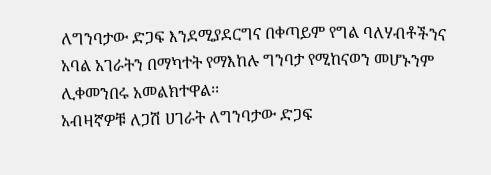ለግንባታው ድጋፍ እንደሚያደርግና በቀጣይም የግል ባለሃብቶችንና አባል አገራትን በማካተት የማእከሉ ግንባታ የሚከናወን መሆኑንም ሊቀመንበሩ አመልክተዋል፡፡
አብዛኛዎቹ ለጋሽ ሀገራት ለግንባታው ድጋፍ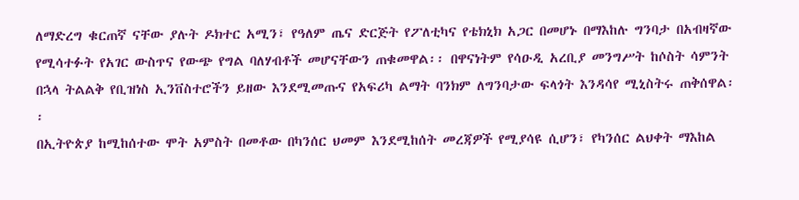ለማድረግ ቁርጠኛ ናቸው ያሉት ዶክተር አሚን፣ የዓለም ጤና ድርጅት የፖለቲካና የቴክኒክ አጋር በመሆኑ በማእከሉ ግንባታ በአብዛኛው የሚሳተፉት የአገር ውስጥና የውጭ የግል ባለሃብቶች መሆናቸውን ጠቁመዋል፡፡ በዋናነትም የሳዑዲ አረቢያ መንግሥት ከሶስት ሳምንት በኋላ ትልልቅ የቢዝነስ ኢንቨስተሮችን ይዘው እንደሚመጡና የአፍሪካ ልማት ባንክም ለግንባታው ፍላጎት እንዳሳየ ሚኒስትሩ ጠቅሰዋል፡፡
በኢትዮጵያ ከሚከሰተው ሞት አምስት በመቶው በካንሰር ህመም እንደሚከሰት መረጃዎች የሚያሳዩ ሲሆን፣ የካንሰር ልህቀት ማእከል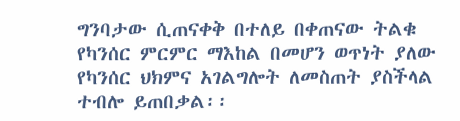ግንባታው ሲጠናቀቅ በተለይ በቀጠናው ትልቁ የካንሰር ምርምር ማእከል በመሆን ወጥነት ያለው የካንሰር ህክምና አገልግሎት ለመስጠት ያስችላል ተብሎ ይጠበቃል፡፡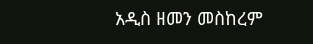አዲስ ዘመን መስከረም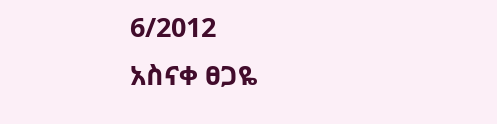6/2012
አስናቀ ፀጋዬ